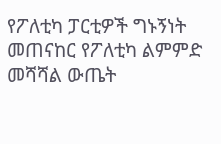የፖለቲካ ፓርቲዎች ግኑኝነት መጠናከር የፖለቲካ ልምምድ መሻሻል ውጤት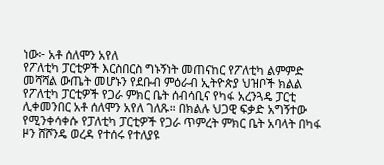ነው፦ አቶ ሰለሞን አየለ
የፖለቲካ ፓርቲዎች እርስበርስ ግኑኝነት መጠናከር የፖለቲካ ልምምድ መሻሻል ውጤት መሆኑን የደቡብ ምዕራብ ኢትዮጵያ ህዝቦች ክልል የፖለቲካ ፓርቲዎች የጋራ ምክር ቤት ሰብሳቢና የካፋ አረንጓዴ ፓርቲ ሊቀመንበር አቶ ሰለሞን አየለ ገለጹ። በክልሉ ህጋዊ ፍቃድ አግኝተው የሚንቀሳቀሱ የፓለቲካ ፓርቲዎች የጋራ ጥምረት ምክር ቤት አባላት በካፋ ዞን ሸሾንዴ ወረዳ የተሰሩ የተለያዩ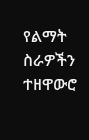የልማት ስራዎችን ተዘዋውሮ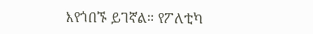እየጎበኙ ይገኛል። የፖለቲካ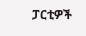ፓርቲዎች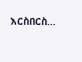እርስበርስ…